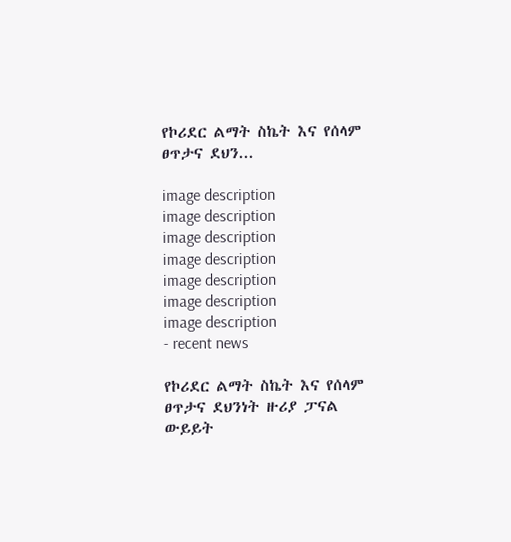የኮሪደር ልማት ስኬት እና የሰላም ፀጥታና ደህን...

image description
image description
image description
image description
image description
image description
image description
- recent news

የኮሪደር ልማት ስኬት እና የሰላም ፀጥታና ደህንነት ዙሪያ ፓናል ውይይት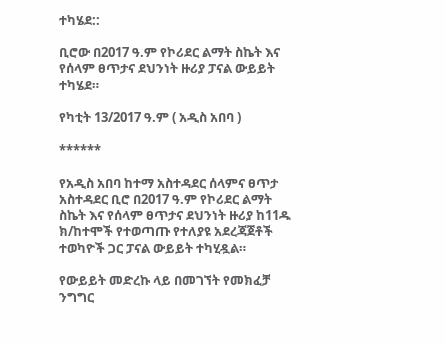ተካሄደ::

ቢሮው በ2017 ዓ.ም የኮሪደር ልማት ስኬት እና የሰላም ፀጥታና ደህንነት ዙሪያ ፓናል ውይይት ተካሄደ።

የካቲት 13/2017 ዓ.ም ( አዲስ አበባ )

******

የአዲስ አበባ ከተማ አስተዳደር ሰላምና ፀጥታ አስተዳደር ቢሮ በ2017 ዓ.ም የኮሪደር ልማት ስኬት እና የሰላም ፀጥታና ደህንነት ዙሪያ ከ11ዱ ክ/ከተሞች የተወጣጡ የተለያዩ አደረጃጀቶች ተወካዮች ጋር ፓናል ውይይት ተካሂዷል።

የውይይት መድረኩ ላይ በመገኘት የመክፈቻ ንግግር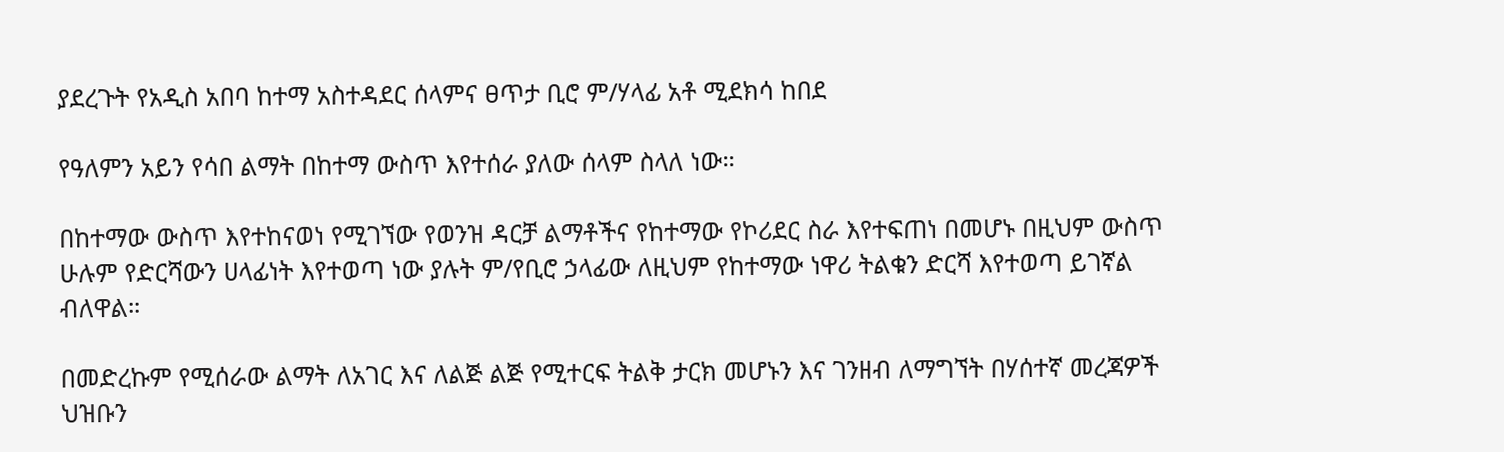ያደረጉት የአዲስ አበባ ከተማ አስተዳደር ሰላምና ፀጥታ ቢሮ ም/ሃላፊ አቶ ሚደክሳ ከበደ

የዓለምን አይን የሳበ ልማት በከተማ ውስጥ እየተሰራ ያለው ሰላም ስላለ ነው።

በከተማው ውስጥ እየተከናወነ የሚገኘው የወንዝ ዳርቻ ልማቶችና የከተማው የኮሪደር ስራ እየተፍጠነ በመሆኑ በዚህም ውስጥ ሁሉም የድርሻውን ሀላፊነት እየተወጣ ነው ያሉት ም/የቢሮ ኃላፊው ለዚህም የከተማው ነዋሪ ትልቁን ድርሻ እየተወጣ ይገኛል ብለዋል።

በመድረኩም የሚሰራው ልማት ለአገር እና ለልጅ ልጅ የሚተርፍ ትልቅ ታርክ መሆኑን እና ገንዘብ ለማግኘት በሃሰተኛ መረጃዎች ህዝቡን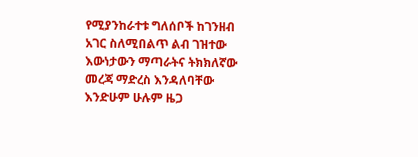የሚያንከራተቱ ግለሰቦች ከገንዘብ አገር ስለሚበልጥ ልብ ገዝተው እውነታውን ማጣራትና ትክክለኛው መረጃ ማድረስ እንዳለባቸው እንድሁም ሁሉም ዜጋ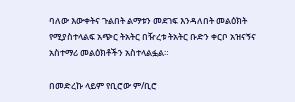ባለው እውቀትና ጉልበት ልማቱን መደገፍ እንዳለበት መልዕክት የሚያስተላልፍ አጭር ትአትር በዥረቱ ትአትር ቡድን ቀርቦ አዝናኝና አስተማሪ መልዕክቶችን አስተላልፏል።

በመድረኩ ላይም የቢሮው ም/ቢሮ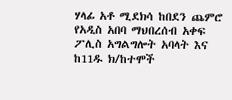ሃላፊ አቶ ሚደክሳ ከበደን ጨምሮ የአዲስ አበባ ማህበረሰብ አቀፍ ፖሊስ አግልግሎት አባላት እና ከ11ዱ ክ/ከተሞች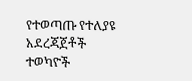የተወጣጡ የተለያዩ አደረጃጀቶች ተወካዮች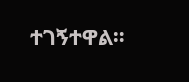ተገኝተዋል።